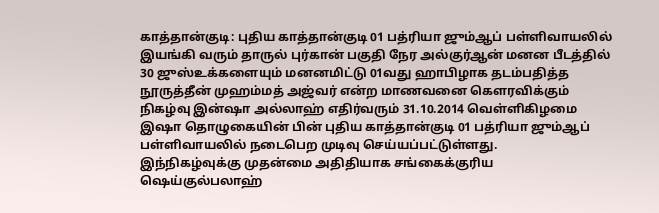காத்தான்குடி: புதிய காத்தான்குடி 01 பத்ரியா ஜும்ஆப் பள்ளிவாயலில் இயங்கி வரும் தாருல் புர்கான் பகுதி நேர அல்குர்ஆன் மனன பீடத்தில் 30 ஜுஸ்உக்களையும் மனனமிட்டு 01வது ஹாபிழாக தடம்பதித்த நூருத்தீன் முஹம்மத் அஜ்வர் என்ற மாணவனை கௌரவிக்கும் நிகழ்வு இன்ஷா அல்லாஹ் எதிர்வரும் 31.10.2014 வெள்ளிகிழமை இஷா தொழுகையின் பின் புதிய காத்தான்குடி 01 பத்ரியா ஜும்ஆப் பள்ளிவாயலில் நடைபெற முடிவு செய்யப்பட்டுள்ளது.
இந்நிகழ்வுக்கு முதன்மை அதிதியாக சங்கைக்குரிய ஷெய்குல்பலாஹ்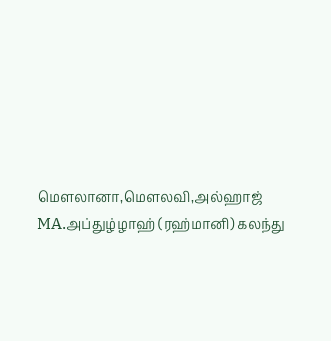மௌலானா,மௌலவி,அல்ஹாஜ் MA.அப்துழ்ழாஹ் (ரஹ்மானி) கலந்து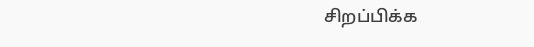சிறப்பிக்க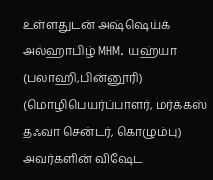உள்ளதுடன் அஷ்ஷெய்க் அல்ஹாபிழ் MHM. யஹ்யா (பலாஹி,பின்னூரி) (மொழிபெயர்ப்பாளர், மர்க்கஸ் தஃவா சென்டர், கொழும்பு) அவர்களின் விஷேட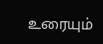உரையும்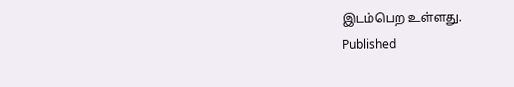இடம்பெற உள்ளது.
Published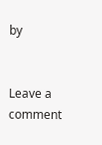by


Leave a comment